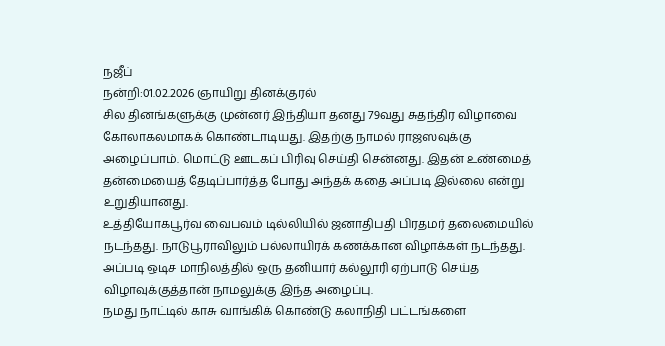நஜீப்
நன்றி:01.02.2026 ஞாயிறு தினக்குரல்
சில தினங்களுக்கு முன்னர் இந்தியா தனது 79வது சுதந்திர விழாவை கோலாகலமாகக் கொண்டாடியது. இதற்கு நாமல் ராஜஸவுக்கு அழைப்பாம். மொட்டு ஊடகப் பிரிவு செய்தி சென்னது. இதன் உண்மைத் தன்மையைத் தேடிப்பார்த்த போது அந்தக் கதை அப்படி இல்லை என்று உறுதியானது.
உத்தியோகபூர்வ வைபவம் டில்லியில் ஜனாதிபதி பிரதமர் தலைமையில் நடந்தது. நாடுபூராவிலும் பல்லாயிரக் கணக்கான விழாக்கள் நடந்தது. அப்படி ஒடிச மாநிலத்தில் ஒரு தனியார் கல்லூரி ஏற்பாடு செய்த விழாவுக்குத்தான் நாமலுக்கு இந்த அழைப்பு.
நமது நாட்டில் காசு வாங்கிக் கொண்டு கலாநிதி பட்டங்களை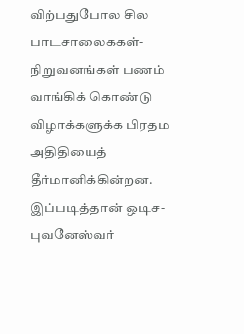விற்பதுபோல சில பாடசாலைககள்-நிறுவனங்கள் பணம் வாங்கிக் கொண்டு விழாக்களுக்க பிரதம அதிதியைத் தீர்மானிக்கின்றன.
இப்படித்தான் ஒடிச-புவனேஸ்வர்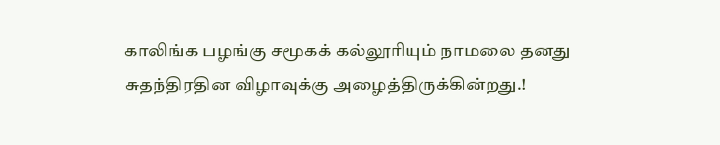காலிங்க பழங்கு சமூகக் கல்லூரியும் நாமலை தனது சுதந்திரதின விழாவுக்கு அழைத்திருக்கின்றது.!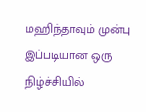மஹிந்தாவும் முன்பு இப்படியான ஒரு நிழ்ச்சியில்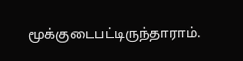மூக்குடைபட்டிருந்தாராம்.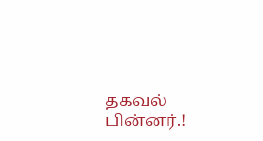தகவல் பின்னர்.!